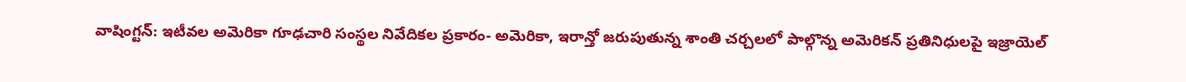వాషింగ్టన్: ఇటీవల అమెరికా గూఢచారి సంస్థల నివేదికల ప్రకారం- అమెరికా, ఇరాన్తో జరుపుతున్న శాంతి చర్చలలో పాల్గొన్న అమెరికన్ ప్రతినిధులపై ఇజ్రాయెల్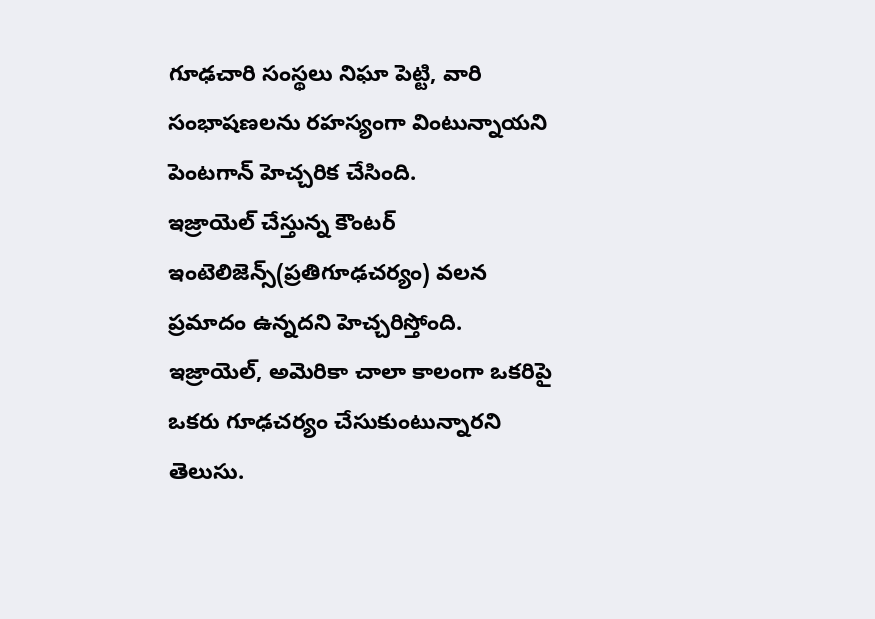గూఢచారి సంస్థలు నిఘా పెట్టి, వారి సంభాషణలను రహస్యంగా వింటున్నాయని పెంటగాన్ హెచ్చరిక చేసింది.
ఇజ్రాయెల్ చేస్తున్న కౌంటర్ ఇంటెలిజెన్స్(ప్రతిగూఢచర్యం) వలన ప్రమాదం ఉన్నదని హెచ్చరిస్తోంది.
ఇజ్రాయెల్, అమెరికా చాలా కాలంగా ఒకరిపై ఒకరు గూఢచర్యం చేసుకుంటున్నారని తెలుసు.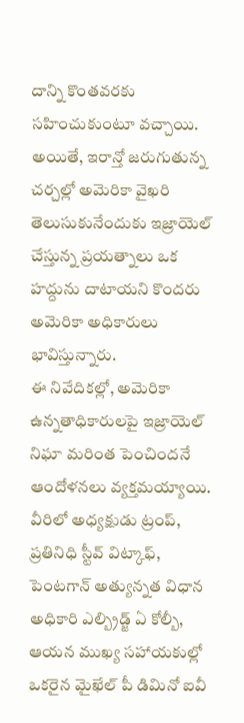దాన్ని కొంతవరకు సహించుకుంటూ వచ్చాయి.
అయితే, ఇరాన్తో జరుగుతున్న చర్చల్లో అమెరికా వైఖరి తెలుసుకునేందుకు ఇజ్రాయెల్ చేస్తున్న ప్రయత్నాలు ఒక హద్దును దాటాయని కొందరు అమెరికా అధికారులు భావిస్తున్నారు.
ఈ నివేదికల్లో, అమెరికా ఉన్నతాధికారులపై ఇజ్రాయెల్ నిఘా మరింత పెంచిందనే ఆందోళనలు వ్యక్తమయ్యాయి.
వీరిలో అధ్యక్షుడు ట్రంప్, ప్రతినిధి స్టీవ్ విట్కాఫ్, పెంటగాన్ అత్యున్నత విధాన అధికారి ఎల్బ్రిడ్జ్ ఏ కోల్బీ, ఆయన ముఖ్య సహాయకుల్లో ఒకరైన మైఖేల్ పీ డిమినో ఐవీ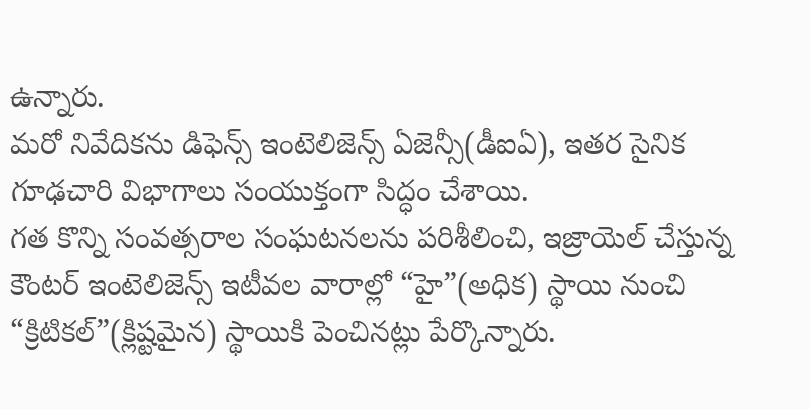ఉన్నారు.
మరో నివేదికను డిఫెన్స్ ఇంటెలిజెన్స్ ఏజెన్సీ(డీఐఏ), ఇతర సైనిక గూఢచారి విభాగాలు సంయుక్తంగా సిద్ధం చేశాయి.
గత కొన్ని సంవత్సరాల సంఘటనలను పరిశీలించి, ఇజ్రాయెల్ చేస్తున్న కౌంటర్ ఇంటెలిజెన్స్ ఇటీవల వారాల్లో “హై”(అధిక) స్థాయి నుంచి “క్రిటికల్”(క్లిష్టమైన) స్థాయికి పెంచినట్లు పేర్కొన్నారు.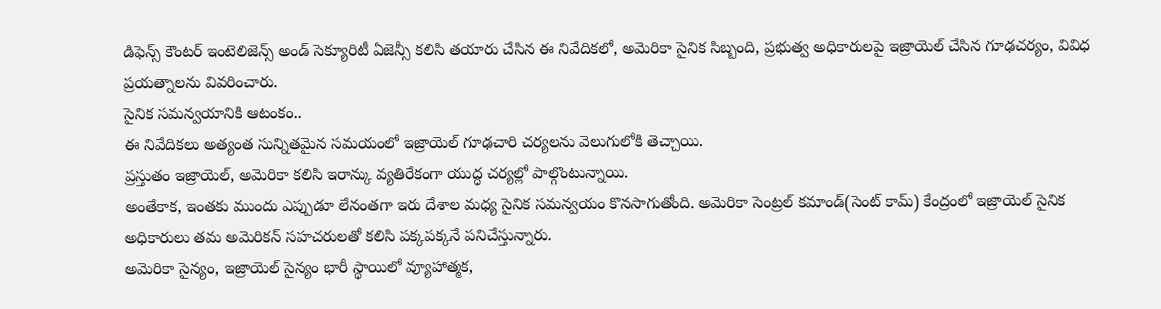డిఫెన్స్ కౌంటర్ ఇంటెలిజెన్స్ అండ్ సెక్యూరిటీ ఏజెన్సీ కలిసి తయారు చేసిన ఈ నివేదికలో, అమెరికా సైనిక సిబ్బంది, ప్రభుత్వ అధికారులపై ఇజ్రాయెల్ చేసిన గూఢచర్యం, వివిధ ప్రయత్నాలను వివరించారు.
సైనిక సమన్వయానికి ఆటంకం..
ఈ నివేదికలు అత్యంత సున్నితమైన సమయంలో ఇజ్రాయెల్ గూఢచారి చర్యలను వెలుగులోకి తెచ్చాయి.
ప్రస్తుతం ఇజ్రాయెల్, అమెరికా కలిసి ఇరాన్కు వ్యతిరేకంగా యుద్ధ చర్యల్లో పాల్గొంటున్నాయి.
అంతేకాక, ఇంతకు ముందు ఎప్పుడూ లేనంతగా ఇరు దేశాల మధ్య సైనిక సమన్వయం కొనసాగుతోంది. అమెరికా సెంట్రల్ కమాండ్(సెంట్ కామ్) కేంద్రంలో ఇజ్రాయెల్ సైనిక అధికారులు తమ అమెరికన్ సహచరులతో కలిసి పక్కపక్కనే పనిచేస్తున్నారు.
అమెరికా సైన్యం, ఇజ్రాయెల్ సైన్యం భారీ స్థాయిలో వ్యూహాత్మక,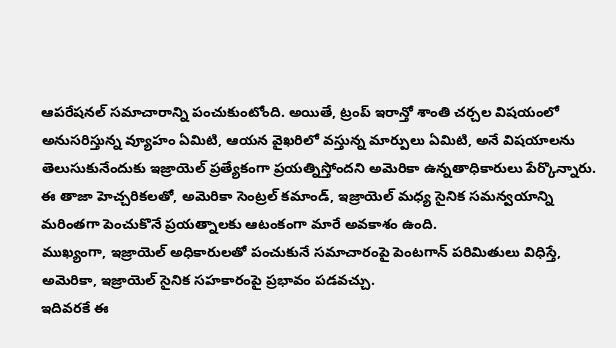ఆపరేషనల్ సమాచారాన్ని పంచుకుంటోంది. అయితే, ట్రంప్ ఇరాన్తో శాంతి చర్చల విషయంలో అనుసరిస్తున్న వ్యూహం ఏమిటి, ఆయన వైఖరిలో వస్తున్న మార్పులు ఏమిటి, అనే విషయాలను తెలుసుకునేందుకు ఇజ్రాయెల్ ప్రత్యేకంగా ప్రయత్నిస్తోందని అమెరికా ఉన్నతాధికారులు పేర్కొన్నారు.
ఈ తాజా హెచ్చరికలతో, అమెరికా సెంట్రల్ కమాండ్, ఇజ్రాయెల్ మధ్య సైనిక సమన్వయాన్ని మరింతగా పెంచుకొనే ప్రయత్నాలకు ఆటంకంగా మారే అవకాశం ఉంది.
ముఖ్యంగా, ఇజ్రాయెల్ అధికారులతో పంచుకునే సమాచారంపై పెంటగాన్ పరిమితులు విధిస్తే, అమెరికా, ఇజ్రాయెల్ సైనిక సహకారంపై ప్రభావం పడవచ్చు.
ఇదివరకే ఈ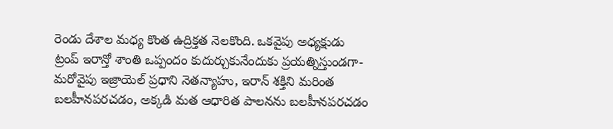రెండు దేశాల మధ్య కొంత ఉద్రిక్తత నెలకొంది. ఒకవైపు అధ్యక్షుడు ట్రంప్ ఇరాన్తో శాంతి ఒప్పందం కుదుర్చుకునేందుకు ప్రయత్నిస్తుండగా- మరోవైపు ఇజ్రాయెల్ ప్రధాని నెతన్యాహు, ఇరాన్ శక్తిని మరింత బలహీనపరచడం, అక్కడి మత ఆధారిత పాలనను బలహీనపరచడం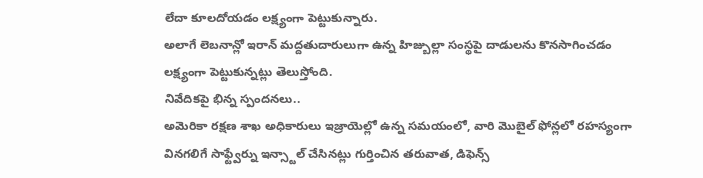లేదా కూలదోయడం లక్ష్యంగా పెట్టుకున్నారు.
అలాగే లెబనాన్లో ఇరాన్ మద్దతుదారులుగా ఉన్న హిజ్బుల్లా సంస్థపై దాడులను కొనసాగించడం లక్ష్యంగా పెట్టుకున్నట్లు తెలుస్తోంది.
నివేదికపై భిన్న స్పందనలు..
అమెరికా రక్షణ శాఖ అధికారులు ఇజ్రాయెల్లో ఉన్న సమయంలో, వారి మొబైల్ ఫోన్లలో రహస్యంగా వినగలిగే సాఫ్ట్వేర్ను ఇన్స్టాల్ చేసినట్లు గుర్తించిన తరువాత, డిఫెన్స్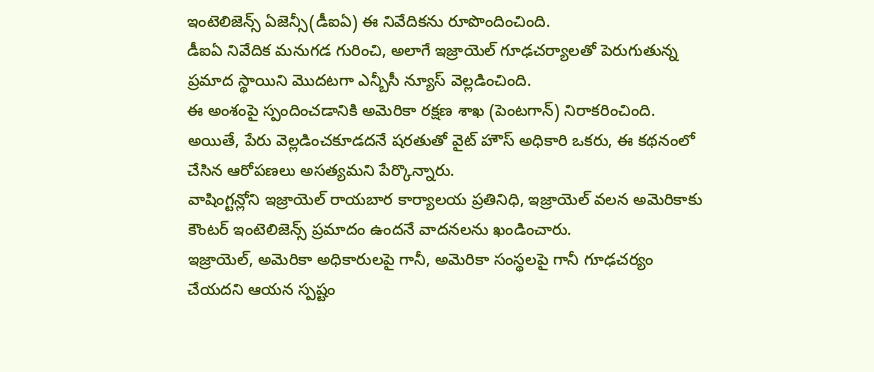ఇంటెలిజెన్స్ ఏజెన్సీ(డీఐఏ) ఈ నివేదికను రూపొందించింది.
డీఐఏ నివేదిక మనుగడ గురించి, అలాగే ఇజ్రాయెల్ గూఢచర్యాలతో పెరుగుతున్న ప్రమాద స్థాయిని మొదటగా ఎన్బీసీ న్యూస్ వెల్లడించింది.
ఈ అంశంపై స్పందించడానికి అమెరికా రక్షణ శాఖ (పెంటగాన్) నిరాకరించింది.
అయితే, పేరు వెల్లడించకూడదనే షరతుతో వైట్ హౌస్ అధికారి ఒకరు, ఈ కథనంలో చేసిన ఆరోపణలు అసత్యమని పేర్కొన్నారు.
వాషింగ్టన్లోని ఇజ్రాయెల్ రాయబార కార్యాలయ ప్రతినిధి, ఇజ్రాయెల్ వలన అమెరికాకు కౌంటర్ ఇంటెలిజెన్స్ ప్రమాదం ఉందనే వాదనలను ఖండించారు.
ఇజ్రాయెల్, అమెరికా అధికారులపై గానీ, అమెరికా సంస్థలపై గానీ గూఢచర్యం చేయదని ఆయన స్పష్టం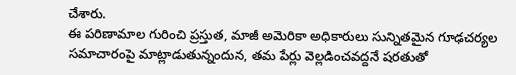చేశారు.
ఈ పరిణామాల గురించి ప్రస్తుత, మాజీ అమెరికా అధికారులు సున్నితమైన గూఢచర్యల సమాచారంపై మాట్లాడుతున్నందున, తమ పేర్లు వెల్లడించవద్దనే షరతుతో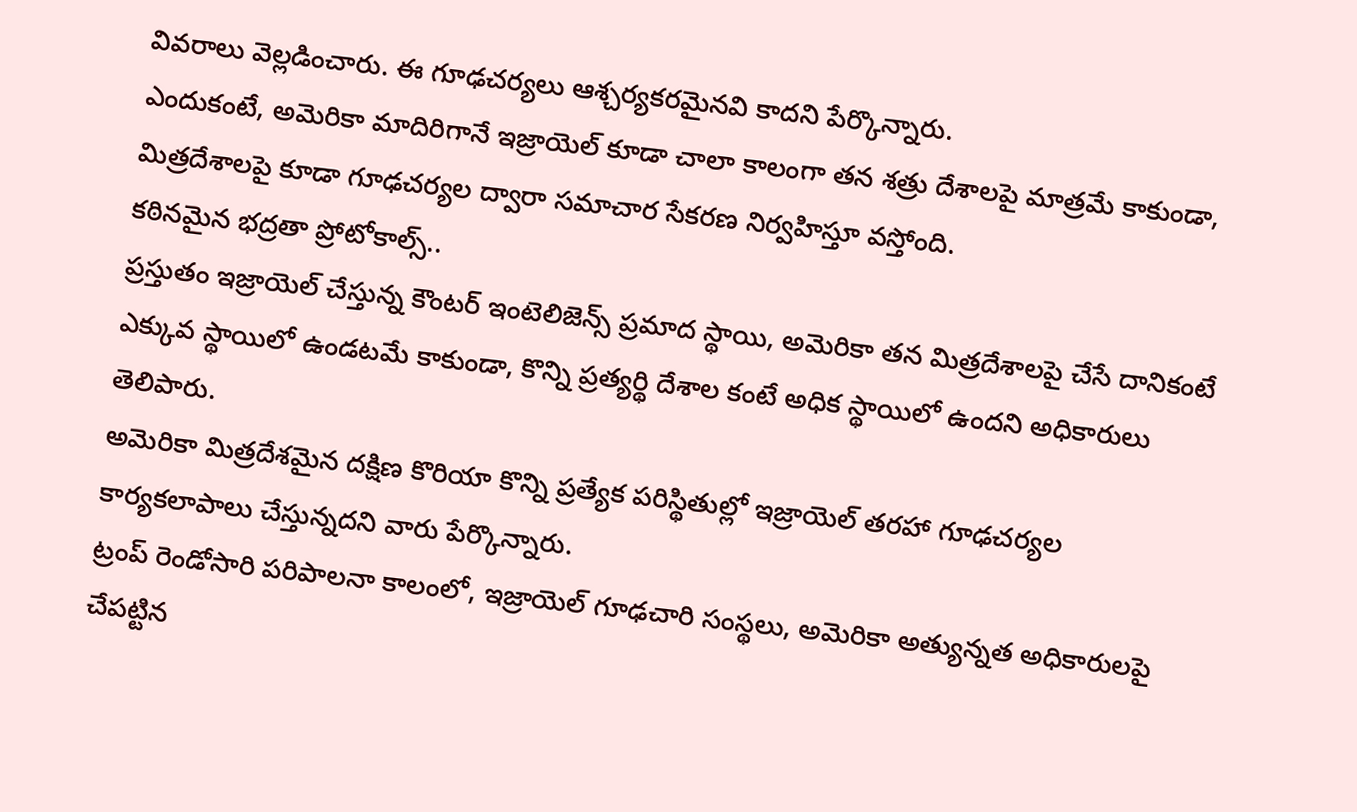వివరాలు వెల్లడించారు. ఈ గూఢచర్యలు ఆశ్చర్యకరమైనవి కాదని పేర్కొన్నారు.
ఎందుకంటే, అమెరికా మాదిరిగానే ఇజ్రాయెల్ కూడా చాలా కాలంగా తన శత్రు దేశాలపై మాత్రమే కాకుండా, మిత్రదేశాలపై కూడా గూఢచర్యల ద్వారా సమాచార సేకరణ నిర్వహిస్తూ వస్తోంది.
కఠినమైన భద్రతా ప్రోటోకాల్స్..
ప్రస్తుతం ఇజ్రాయెల్ చేస్తున్న కౌంటర్ ఇంటెలిజెన్స్ ప్రమాద స్థాయి, అమెరికా తన మిత్రదేశాలపై చేసే దానికంటే ఎక్కువ స్థాయిలో ఉండటమే కాకుండా, కొన్ని ప్రత్యర్థి దేశాల కంటే అధిక స్థాయిలో ఉందని అధికారులు తెలిపారు.
అమెరికా మిత్రదేశమైన దక్షిణ కొరియా కొన్ని ప్రత్యేక పరిస్థితుల్లో ఇజ్రాయెల్ తరహా గూఢచర్యల కార్యకలాపాలు చేస్తున్నదని వారు పేర్కొన్నారు.
ట్రంప్ రెండోసారి పరిపాలనా కాలంలో, ఇజ్రాయెల్ గూఢచారి సంస్థలు, అమెరికా అత్యున్నత అధికారులపై చేపట్టిన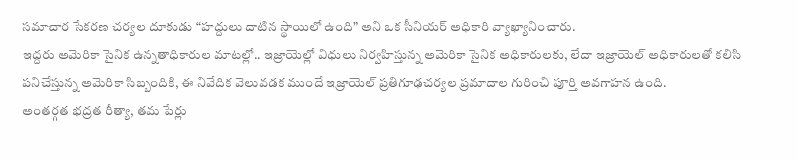సమాచార సేకరణ చర్యల దూకుడు “హద్దులు దాటిన స్థాయిలో ఉంది” అని ఒక సీనియర్ అధికారి వ్యాఖ్యానించారు.
ఇద్దరు అమెరికా సైనిక ఉన్నతాధికారుల మాటల్లో.. ఇజ్రాయెల్లో విధులు నిర్వహిస్తున్న అమెరికా సైనిక అధికారులకు, లేదా ఇజ్రాయెల్ అధికారులతో కలిసి పనిచేస్తున్న అమెరికా సిబ్బందికి, ఈ నివేదిక వెలువడక ముందే ఇజ్రాయెల్ ప్రతిగూఢచర్యల ప్రమాదాల గురించి పూర్తి అవగాహన ఉంది.
అంతర్గత భద్రత రీత్యా, తమ పేర్లు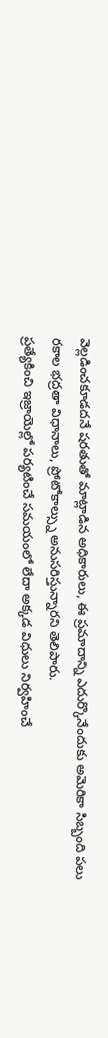వెల్లడించకూడదనే షరతుతో మాట్లాడిన అధికారులు, ఈ ప్రమాదాన్ని ఎదుర్కొనేందుకు అమెరికా సిబ్బంది పలు రకాల భద్రతా విధానాలు, ప్రోటోకాల్స్ను అనుసరిస్తున్నారని తెలిపారు.
ప్రత్యేకించి ఇజ్రాయెల్లో పర్యటించే సమయంలో లేదా అక్కడ విధులు నిర్వహించే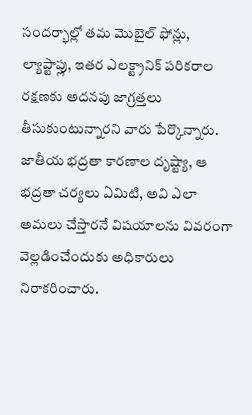సందర్భాల్లో తమ మొబైల్ ఫోన్లు, ల్యాప్టాప్లు, ఇతర ఎలక్ట్రానిక్ పరికరాల రక్షణకు అదనపు జాగ్రత్తలు తీసుకుంటున్నారని వారు పేర్కొన్నారు.
జాతీయ భద్రతా కారణాల దృష్ట్యా, ఆ భద్రతా చర్యలు ఏమిటి, అవి ఎలా అమలు చేస్తారనే విషయాలను వివరంగా వెల్లడించేందుకు అధికారులు నిరాకరించారు.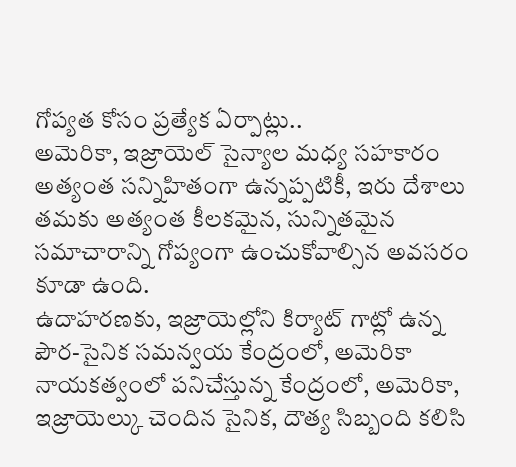గోప్యత కోసం ప్రత్యేక ఏర్పాట్లు..
అమెరికా, ఇజ్రాయెల్ సైన్యాల మధ్య సహకారం అత్యంత సన్నిహితంగా ఉన్నప్పటికీ, ఇరు దేశాలు తమకు అత్యంత కీలకమైన, సున్నితమైన సమాచారాన్ని గోప్యంగా ఉంచుకోవాల్సిన అవసరం కూడా ఉంది.
ఉదాహరణకు, ఇజ్రాయెల్లోని కిర్యాట్ గాట్లో ఉన్న పౌర-సైనిక సమన్వయ కేంద్రంలో, అమెరికా నాయకత్వంలో పనిచేస్తున్న కేంద్రంలో, అమెరికా, ఇజ్రాయెల్కు చెందిన సైనిక, దౌత్య సిబ్బంది కలిసి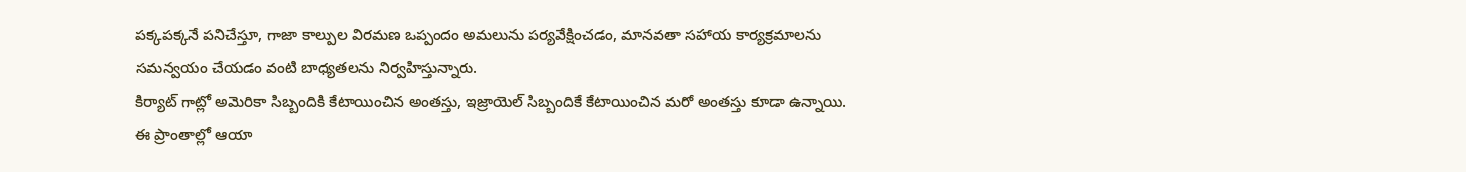పక్కపక్కనే పనిచేస్తూ, గాజా కాల్పుల విరమణ ఒప్పందం అమలును పర్యవేక్షించడం, మానవతా సహాయ కార్యక్రమాలను సమన్వయం చేయడం వంటి బాధ్యతలను నిర్వహిస్తున్నారు.
కిర్యాట్ గాట్లో అమెరికా సిబ్బందికి కేటాయించిన అంతస్తు, ఇజ్రాయెల్ సిబ్బందికే కేటాయించిన మరో అంతస్తు కూడా ఉన్నాయి.
ఈ ప్రాంతాల్లో ఆయా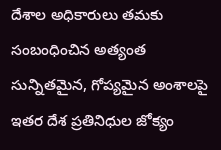దేశాల అధికారులు తమకు సంబంధించిన అత్యంత సున్నితమైన, గోప్యమైన అంశాలపై ఇతర దేశ ప్రతినిధుల జోక్యం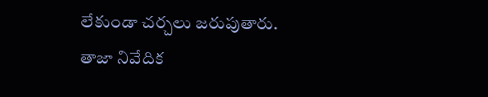లేకుండా చర్చలు జరుపుతారు.
తాజా నివేదిక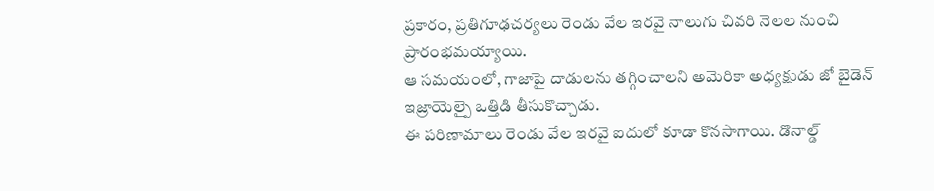ప్రకారం, ప్రతిగూఢచర్యలు రెండు వేల ఇరవై నాలుగు చివరి నెలల నుంచి ప్రారంభమయ్యాయి.
ఆ సమయంలో, గాజాపై దాడులను తగ్గించాలని అమెరికా అధ్యక్షుడు జో బైడెన్ ఇజ్రాయెల్పై ఒత్తిడి తీసుకొచ్చాడు.
ఈ పరిణామాలు రెండు వేల ఇరవై ఐదులో కూడా కొనసాగాయి. డొనాల్డ్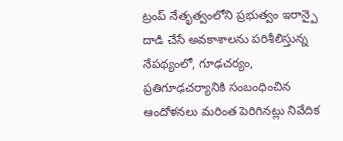ట్రంప్ నేతృత్వంలోని ప్రభుత్వం ఇరాన్పై దాడి చేసే అవకాశాలను పరిశీలిస్తున్న నేపథ్యంలో, గూఢచర్యం, ప్రతిగూఢచర్యానికి సంబంధించిన ఆందోళనలు మరింత పెరిగినట్లు నివేదిక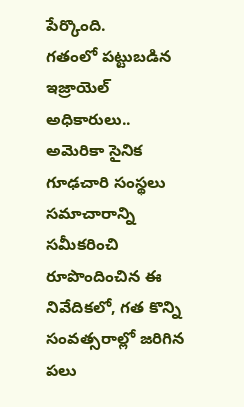పేర్కొంది.
గతంలో పట్టుబడిన ఇజ్రాయెల్ అధికారులు..
అమెరికా సైనిక గూఢచారి సంస్థలు సమాచారాన్ని సమీకరించి రూపొందించిన ఈ నివేదికలో, గత కొన్ని సంవత్సరాల్లో జరిగిన పలు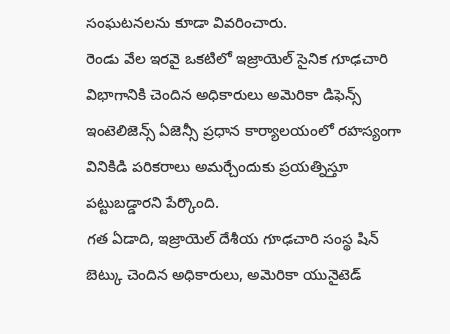సంఘటనలను కూడా వివరించారు.
రెండు వేల ఇరవై ఒకటిలో ఇజ్రాయెల్ సైనిక గూఢచారి విభాగానికి చెందిన అధికారులు అమెరికా డిఫెన్స్ ఇంటెలిజెన్స్ ఏజెన్సీ ప్రధాన కార్యాలయంలో రహస్యంగా వినికిడి పరికరాలు అమర్చేందుకు ప్రయత్నిస్తూ పట్టుబడ్డారని పేర్కొంది.
గత ఏడాది, ఇజ్రాయెల్ దేశీయ గూఢచారి సంస్థ షిన్ బెట్కు చెందిన అధికారులు, అమెరికా యునైటెడ్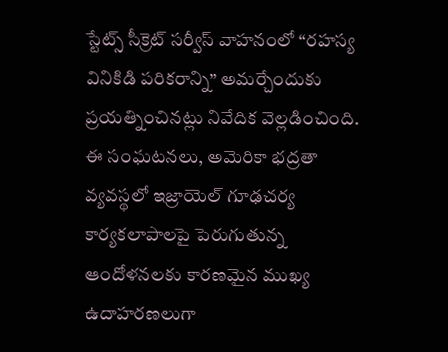స్టేట్స్ సీక్రెట్ సర్వీస్ వాహనంలో “రహస్య వినికిడి పరికరాన్ని” అమర్చేందుకు ప్రయత్నించినట్లు నివేదిక వెల్లడించింది.
ఈ సంఘటనలు, అమెరికా భద్రతా వ్యవస్థలో ఇజ్రాయెల్ గూఢచర్య కార్యకలాపాలపై పెరుగుతున్న ఆందోళనలకు కారణమైన ముఖ్య ఉదాహరణలుగా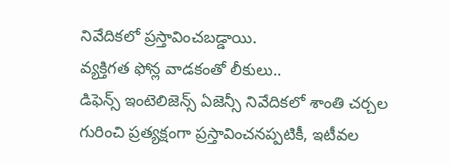నివేదికలో ప్రస్తావించబడ్డాయి.
వ్యక్తిగత ఫోన్ల వాడకంతో లీకులు..
డిఫెన్స్ ఇంటెలిజెన్స్ ఏజెన్సీ నివేదికలో శాంతి చర్చల గురించి ప్రత్యక్షంగా ప్రస్తావించనప్పటికీ, ఇటీవల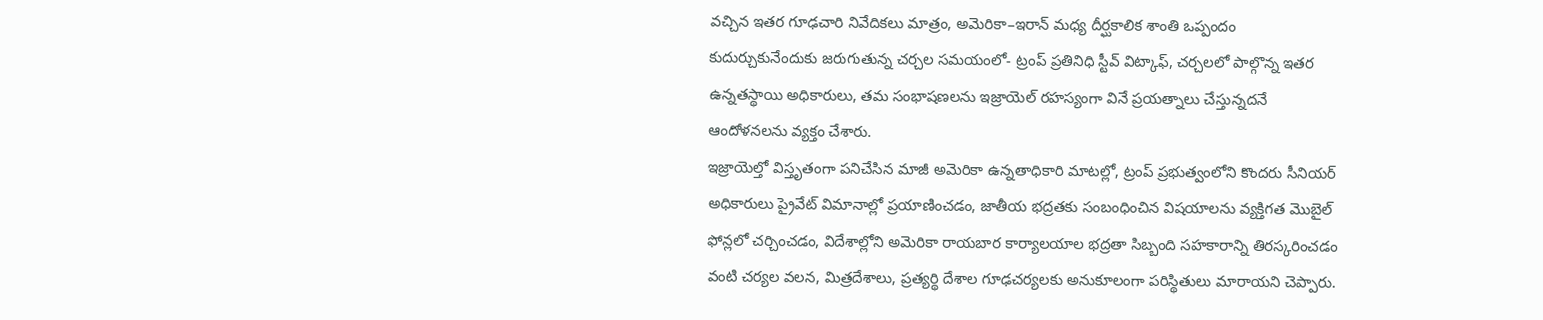వచ్చిన ఇతర గూఢచారి నివేదికలు మాత్రం, అమెరికా–ఇరాన్ మధ్య దీర్ఘకాలిక శాంతి ఒప్పందం కుదుర్చుకునేందుకు జరుగుతున్న చర్చల సమయంలో- ట్రంప్ ప్రతినిధి స్టీవ్ విట్కాఫ్, చర్చలలో పాల్గొన్న ఇతర ఉన్నతస్థాయి అధికారులు, తమ సంభాషణలను ఇజ్రాయెల్ రహస్యంగా వినే ప్రయత్నాలు చేస్తున్నదనే ఆందోళనలను వ్యక్తం చేశారు.
ఇజ్రాయెల్తో విస్తృతంగా పనిచేసిన మాజీ అమెరికా ఉన్నతాధికారి మాటల్లో, ట్రంప్ ప్రభుత్వంలోని కొందరు సీనియర్ అధికారులు ప్రైవేట్ విమానాల్లో ప్రయాణించడం, జాతీయ భద్రతకు సంబంధించిన విషయాలను వ్యక్తిగత మొబైల్ ఫోన్లలో చర్చించడం, విదేశాల్లోని అమెరికా రాయబార కార్యాలయాల భద్రతా సిబ్బంది సహకారాన్ని తిరస్కరించడం వంటి చర్యల వలన, మిత్రదేశాలు, ప్రత్యర్థి దేశాల గూఢచర్యలకు అనుకూలంగా పరిస్థితులు మారాయని చెప్పారు.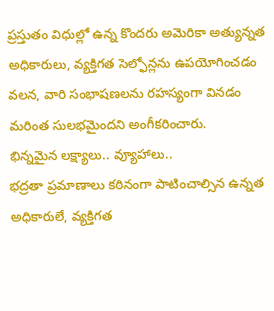ప్రస్తుతం విధుల్లో ఉన్న కొందరు అమెరికా అత్యున్నత అధికారులు, వ్యక్తిగత సెల్ఫోన్లను ఉపయోగించడం వలన, వారి సంభాషణలను రహస్యంగా వినడం మరింత సులభమైందని అంగీకరించారు.
భిన్నమైన లక్ష్యాలు.. వ్యూహాలు..
భద్రతా ప్రమాణాలు కఠినంగా పాటించాల్సిన ఉన్నత అధికారులే, వ్యక్తిగత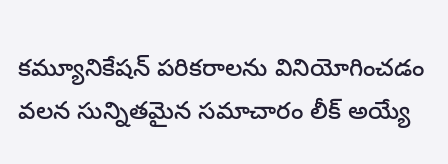కమ్యూనికేషన్ పరికరాలను వినియోగించడం వలన సున్నితమైన సమాచారం లీక్ అయ్యే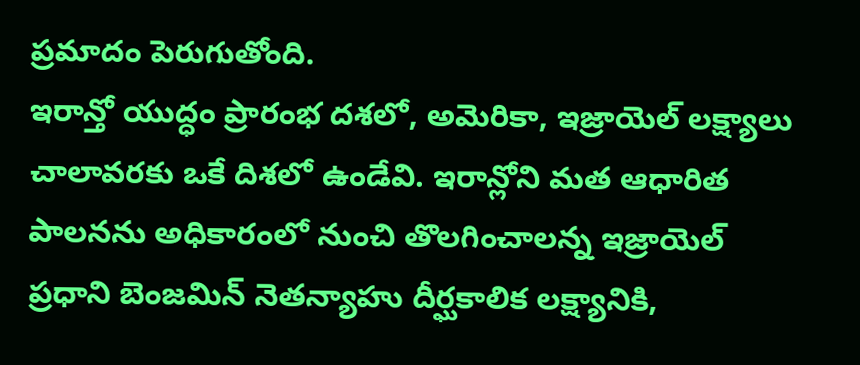ప్రమాదం పెరుగుతోంది.
ఇరాన్తో యుద్ధం ప్రారంభ దశలో, అమెరికా, ఇజ్రాయెల్ లక్ష్యాలు చాలావరకు ఒకే దిశలో ఉండేవి. ఇరాన్లోని మత ఆధారిత పాలనను అధికారంలో నుంచి తొలగించాలన్న ఇజ్రాయెల్ ప్రధాని బెంజమిన్ నెతన్యాహు దీర్ఘకాలిక లక్ష్యానికి,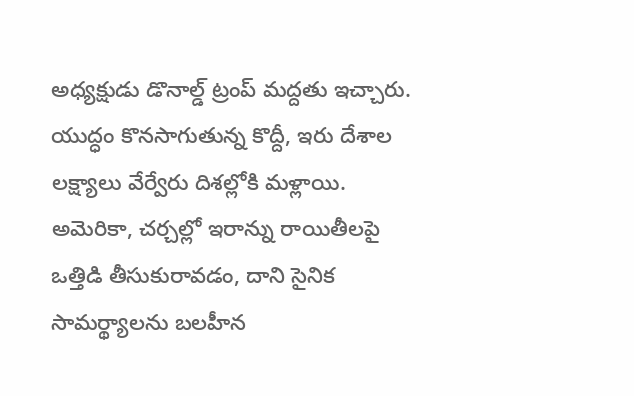అధ్యక్షుడు డొనాల్డ్ ట్రంప్ మద్దతు ఇచ్చారు.
యుద్ధం కొనసాగుతున్న కొద్దీ, ఇరు దేశాల లక్ష్యాలు వేర్వేరు దిశల్లోకి మళ్లాయి. అమెరికా, చర్చల్లో ఇరాన్ను రాయితీలపై ఒత్తిడి తీసుకురావడం, దాని సైనిక సామర్థ్యాలను బలహీన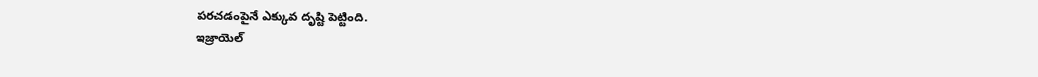పరచడంపైనే ఎక్కువ దృష్టి పెట్టింది.
ఇజ్రాయెల్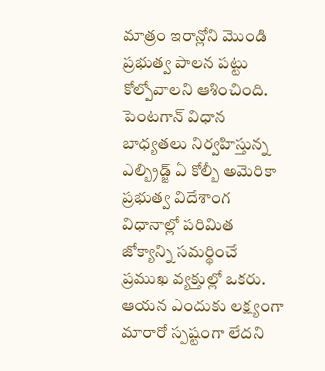మాత్రం ఇరాన్లోని మొండి ప్రభుత్వ పాలన పట్టు కోల్పోవాలని ఆశించింది.
పెంటగాన్ విధాన బాధ్యతలు నిర్వహిస్తున్న ఎల్బ్రిడ్జ్ ఏ కోల్బీ అమెరికా ప్రభుత్వ విదేశాంగ విధానాల్లో పరిమిత జోక్యాన్ని సమర్థించే ప్రముఖ వ్యక్తుల్లో ఒకరు.
ఆయన ఎందుకు లక్ష్యంగా మారారో స్పష్టంగా లేదని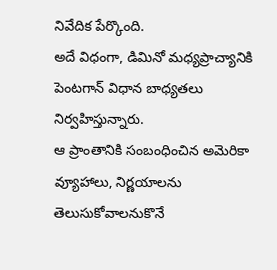నివేదిక పేర్కొంది.
అదే విధంగా, డిమినో మధ్యప్రాచ్యానికి పెంటగాన్ విధాన బాధ్యతలు నిర్వహిస్తున్నారు.
ఆ ప్రాంతానికి సంబంధించిన అమెరికా వ్యూహాలు, నిర్ణయాలను తెలుసుకోవాలనుకొనే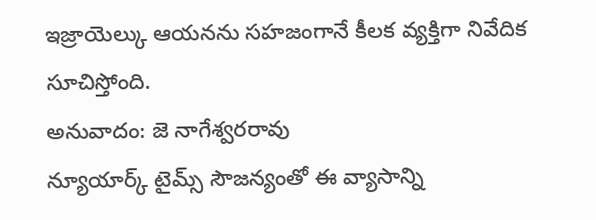ఇజ్రాయెల్కు ఆయనను సహజంగానే కీలక వ్యక్తిగా నివేదిక సూచిస్తోంది.
అనువాదం: జె నాగేశ్వరరావు
న్యూయార్క్ టైమ్స్ సౌజన్యంతో ఈ వ్యాసాన్ని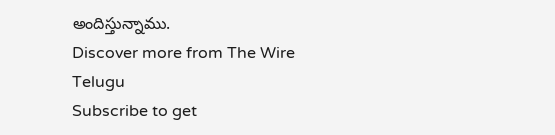అందిస్తున్నాము.
Discover more from The Wire Telugu
Subscribe to get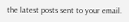the latest posts sent to your email.